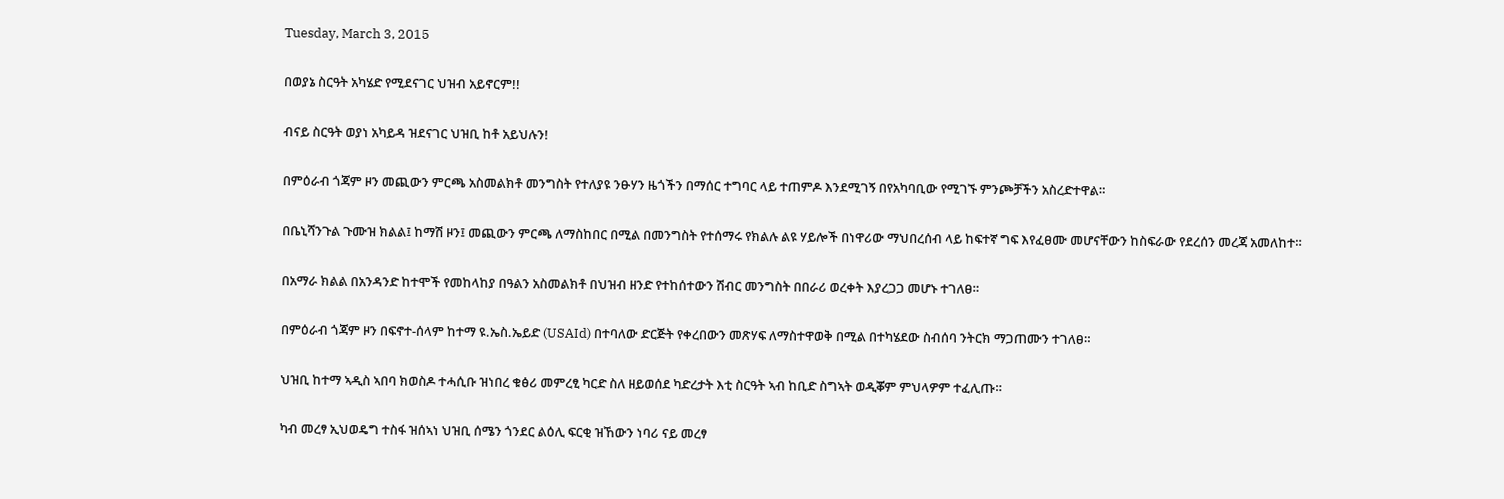Tuesday, March 3, 2015

በወያኔ ስርዓት አካሄድ የሚደናገር ህዝብ አይኖርም!!

ብናይ ስርዓት ወያነ አካይዳ ዝደናገር ህዝቢ ከቶ አይህሉን!

በምዕራብ ጎጃም ዞን መጪውን ምርጫ አስመልክቶ መንግስት የተለያዩ ንፁሃን ዜጎችን በማሰር ተግባር ላይ ተጠምዶ እንደሚገኝ በየአካባቢው የሚገኙ ምንጮቻችን አስረድተዋል።

በቤኒሻንጉል ጉሙዝ ክልል፤ ከማሽ ዞን፤ መጪውን ምርጫ ለማስከበር በሚል በመንግስት የተሰማሩ የክልሉ ልዩ ሃይሎች በነዋሪው ማህበረሰብ ላይ ከፍተኛ ግፍ እየፈፀሙ መሆናቸውን ከስፍራው የደረሰን መረጃ አመለከተ።

በአማራ ክልል በአንዳንድ ከተሞች የመከላከያ በዓልን አስመልክቶ በህዝብ ዘንድ የተከሰተውን ሽብር መንግስት በበራሪ ወረቀት እያረጋጋ መሆኑ ተገለፀ።

በምዕራብ ጎጃም ዞን በፍኖተ-ሰላም ከተማ ዩ.ኤስ.ኤይድ (USAId) በተባለው ድርጅት የቀረበውን መጽሃፍ ለማስተዋወቅ በሚል በተካሄደው ስብሰባ ንትርክ ማጋጠሙን ተገለፀ።

ህዝቢ ከተማ ኣዲስ ኣበባ ክወስዶ ተሓሲቡ ዝነበረ ቁፅሪ መምረፂ ካርድ ስለ ዘይወሰደ ካድረታት እቲ ስርዓት ኣብ ከቢድ ስግኣት ወዲቖም ምህላዎም ተፈሊጡ።

ካብ መረፃ ኢህወዴግ ተስፋ ዝሰኣነ ህዝቢ ሰሜን ጎንደር ልዕሊ ፍርቂ ዝኸውን ነባሪ ናይ መረፃ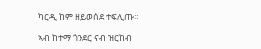ካርዲ ከም ዘይወሰደ ተፍሊጡ።

ኣብ ከተማ ጎንደር ናብ ዝርከብ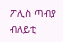ፖሊስ ጣብያ ብለይቲ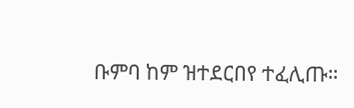ቡምባ ከም ዝተደርበየ ተፈሊጡ።